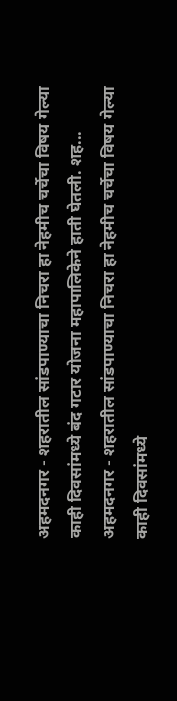अहमदनगर - शहरातील सांडपाण्याचा निचरा हा नेहमीच चर्चेचा विषय गेल्या काही दिवसांमध्ये बंद गटार योजना महापालिकेने हाती घेतली. शह...
अहमदनगर - शहरातील सांडपाण्याचा निचरा हा नेहमीच चर्चेचा विषय गेल्या काही दिवसांमध्ये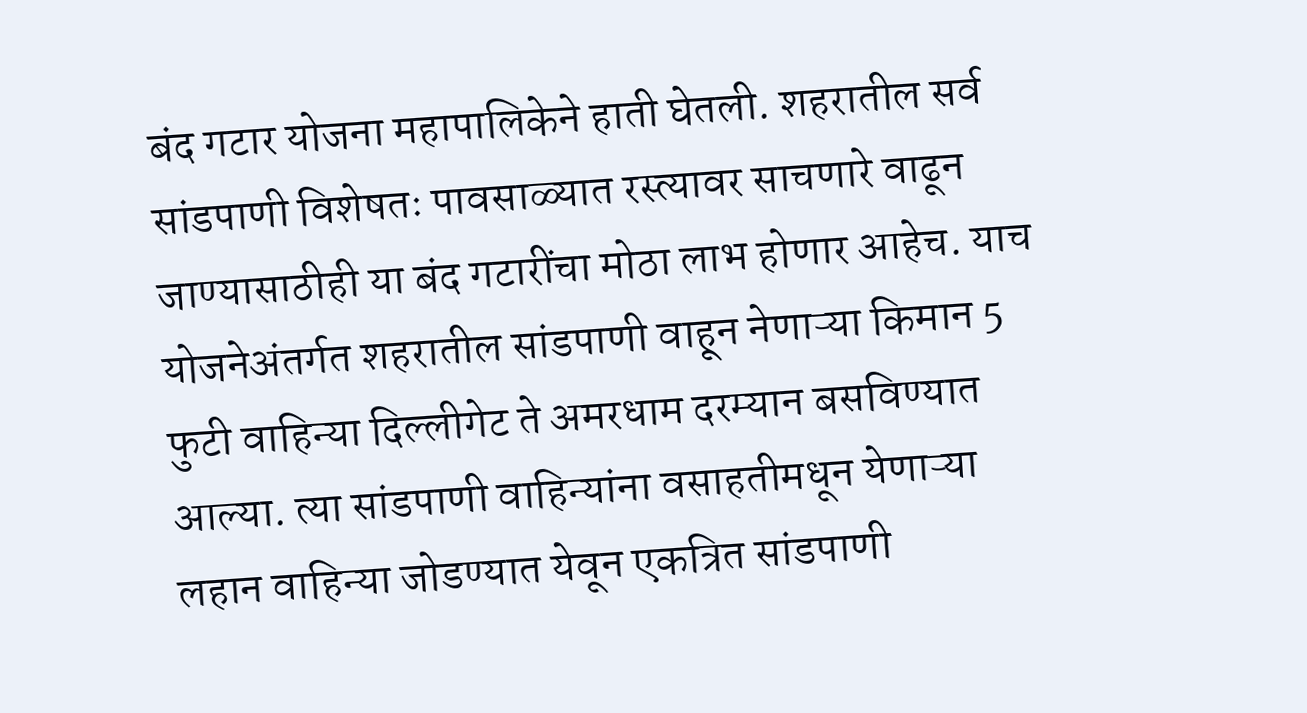बंद गटार योजना महापालिकेने हाती घेतली. शहरातील सर्व सांडपाणी विशेषतः पावसाळ्यात रस्त्यावर साचणारे वाढून जाण्यासाठीही या बंद गटारींचा मोठा लाभ होणार आहेच. याच योजनेअंतर्गत शहरातील सांडपाणी वाहून नेणाऱ्या किमान 5 फुटी वाहिन्या दिल्लीगेट ते अमरधाम दरम्यान बसविण्यात आल्या. त्या सांडपाणी वाहिन्यांना वसाहतीमधून येणाऱ्या लहान वाहिन्या जोडण्यात येवून एकत्रित सांडपाणी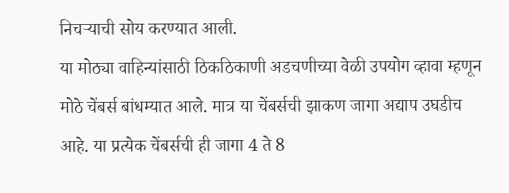निचऱ्याची सोय करण्यात आली.
या मोठ्या वाहिन्यांसाठी ठिकठिकाणी अडचणीच्या वेळी उपयोग व्हावा म्हणून मोठे चेंबर्स बांधम्यात आले. मात्र या चेंबर्सची झाकण जागा अद्याप उघडीच आहे. या प्रत्येक चेंबर्सची ही जागा 4 ते 8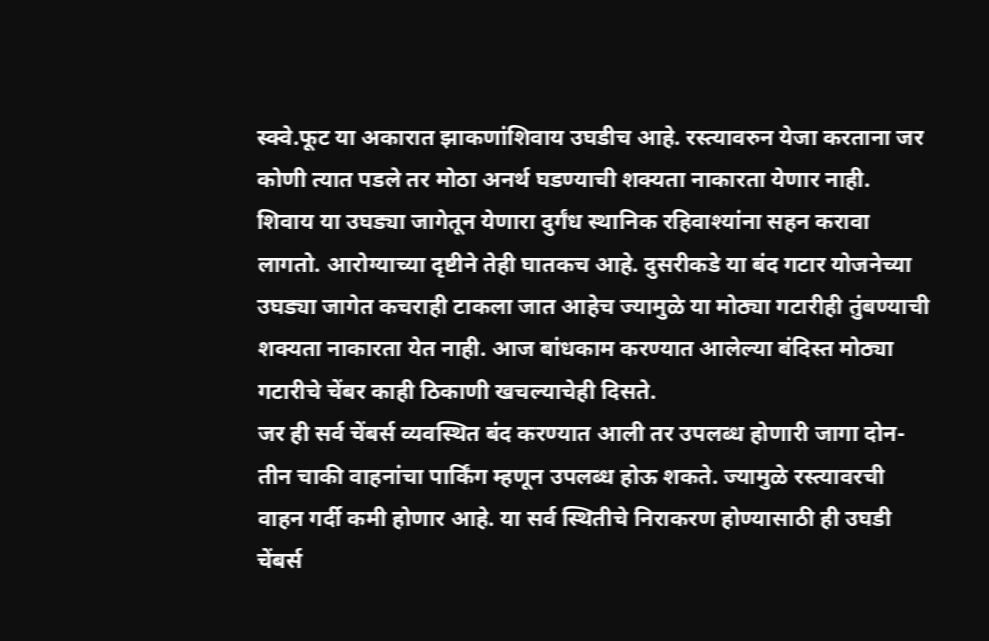स्क्वे.फूट या अकारात झाकणांशिवाय उघडीच आहे. रस्त्यावरुन येजा करताना जर कोणी त्यात पडले तर मोठा अनर्थ घडण्याची शक्यता नाकारता येणार नाही. शिवाय या उघड्या जागेतून येणारा दुर्गंध स्थानिक रहिवाश्यांना सहन करावा लागतो. आरोग्याच्या दृष्टीने तेही घातकच आहे. दुसरीकडे या बंद गटार योजनेच्या उघड्या जागेत कचराही टाकला जात आहेच ज्यामुळे या मोठ्या गटारीही तुंबण्याची शक्यता नाकारता येत नाही. आज बांधकाम करण्यात आलेल्या बंदिस्त मोठ्या गटारीचे चेंबर काही ठिकाणी खचल्याचेही दिसते.
जर ही सर्व चेंबर्स व्यवस्थित बंद करण्यात आली तर उपलब्ध होणारी जागा दोन-तीन चाकी वाहनांचा पार्किंग म्हणून उपलब्ध होऊ शकते. ज्यामुळे रस्त्यावरची वाहन गर्दी कमी होणार आहे. या सर्व स्थितीचे निराकरण होण्यासाठी ही उघडी चेंबर्स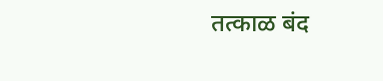तत्काळ बंद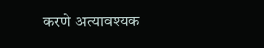करणे अत्यावश्यक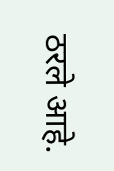ठरले आहे.